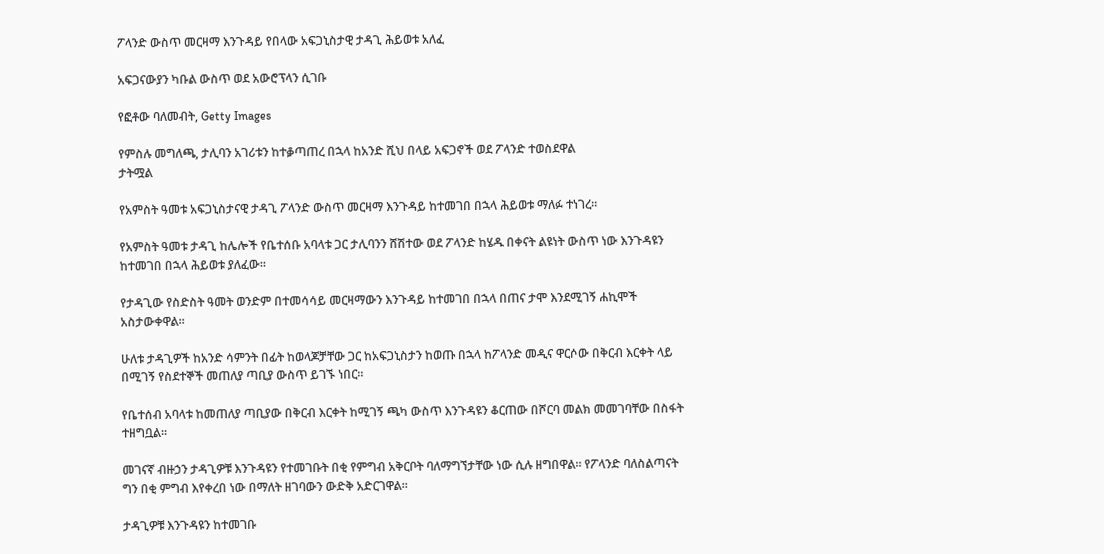ፖላንድ ውስጥ መርዛማ እንጉዳይ የበላው አፍጋኒስታዊ ታዳጊ ሕይወቱ አለፈ

አፍጋናውያን ካቡል ውስጥ ወደ አውሮፕላን ሲገቡ

የፎቶው ባለመብት, Getty Images

የምስሉ መግለጫ, ታሊባን አገሪቱን ከተቇጣጠረ በኋላ ከአንድ ሺህ በላይ አፍጋኖች ወደ ፖላንድ ተወስደዋል
ታትሟል

የአምስት ዓመቱ አፍጋኒስታናዊ ታዳጊ ፖላንድ ውስጥ መርዛማ እንጉዳይ ከተመገበ በኋላ ሕይወቱ ማለፉ ተነገረ።

የአምስት ዓመቱ ታዳጊ ከሌሎች የቤተሰቡ አባላቱ ጋር ታሊባንን ሸሽተው ወደ ፖላንድ ከሄዱ በቀናት ልዩነት ውስጥ ነው እንጉዳዩን ከተመገበ በኋላ ሕይወቱ ያለፈው።

የታዳጊው የስድስት ዓመት ወንድም በተመሳሳይ መርዛማውን እንጉዳይ ከተመገበ በኋላ በጠና ታሞ እንደሚገኝ ሐኪሞች አስታውቀዋል።

ሁለቱ ታዳጊዎች ከአንድ ሳምንት በፊት ከወላጆቻቸው ጋር ከአፍጋኒስታን ከወጡ በኋላ ከፖላንድ መዲና ዋርሶው በቅርብ እርቀት ላይ በሚገኝ የስደተኞች መጠለያ ጣቢያ ውስጥ ይገኙ ነበር።

የቤተሰብ አባላቱ ከመጠለያ ጣቢያው በቅርብ እርቀት ከሚገኝ ጫካ ውስጥ እንጉዳዩን ቆርጠው በሾርባ መልክ መመገባቸው በስፋት ተዘግቧል።

መገናኛ ብዙኃን ታዳጊዎቹ እንጉዳዩን የተመገቡት በቂ የምግብ አቅርቦት ባለማግኘታቸው ነው ሲሉ ዘግበዋል። የፖላንድ ባለስልጣናት ግን በቂ ምግብ እየቀረበ ነው በማለት ዘገባውን ውድቅ አድርገዋል።

ታዳጊዎቹ እንጉዳዩን ከተመገቡ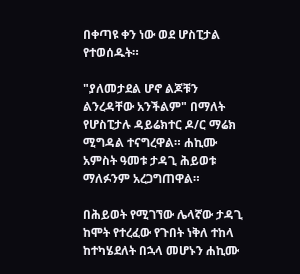በቀጣዩ ቀን ነው ወደ ሆስፒታል የተወሰዱት።

"ያለመታደል ሆኖ ልጆቹን ልንረዳቸው አንችልም" በማለት የሆስፒታሉ ዳይሬክተር ዶ/ር ማሬክ ሚግዳል ተናግረዋል። ሐኪሙ አምስት ዓመቱ ታዳጊ ሕይወቱ ማለፉንም አረጋግጠዋል።

በሕይወት የሚገኘው ሌላኛው ታዳጊ ከሞት የተረፈው የጉበት ነቅለ ተከላ ከተካሄደለት በኋላ መሆኑን ሐኪሙ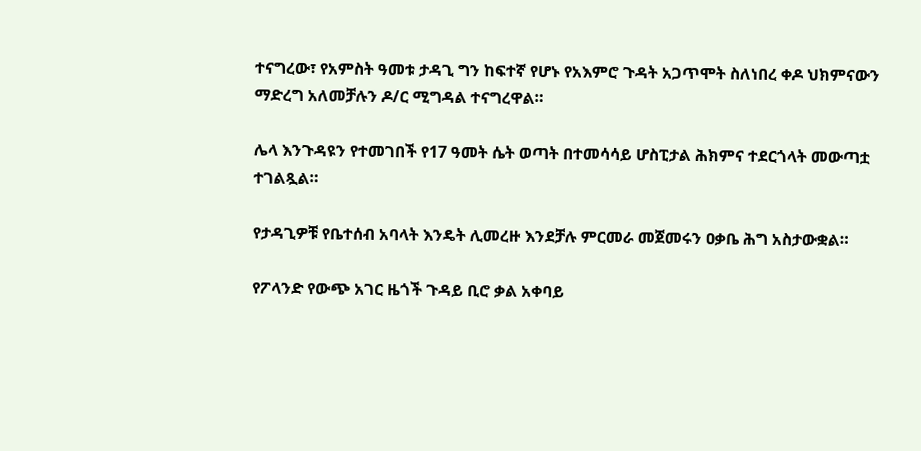ተናግረው፣ የአምስት ዓመቱ ታዳጊ ግን ከፍተኛ የሆኑ የአእምሮ ጉዳት አጋጥሞት ስለነበረ ቀዶ ህክምናውን ማድረግ አለመቻሉን ዶ/ር ሚግዳል ተናግረዋል።

ሌላ እንጉዳዩን የተመገበች የ17 ዓመት ሴት ወጣት በተመሳሳይ ሆስፒታል ሕክምና ተደርጎላት መውጣቷ ተገልጿል።

የታዳጊዎቹ የቤተሰብ አባላት እንዴት ሊመረዙ እንደቻሉ ምርመራ መጀመሩን ዐቃቤ ሕግ አስታውቋል።

የፖላንድ የውጭ አገር ዜጎች ጉዳይ ቢሮ ቃል አቀባይ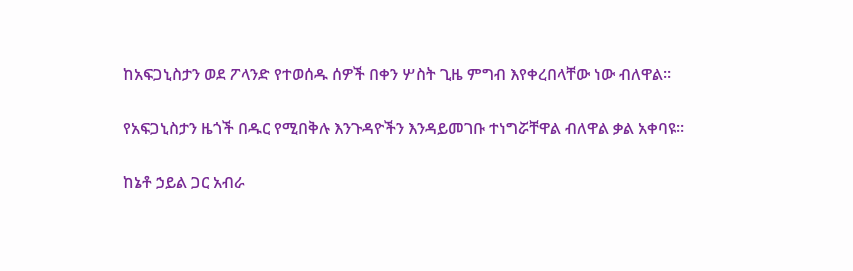ከአፍጋኒስታን ወደ ፖላንድ የተወሰዱ ሰዎች በቀን ሦስት ጊዜ ምግብ እየቀረበላቸው ነው ብለዋል።

የአፍጋኒስታን ዜጎች በዱር የሚበቅሉ እንጉዳዮችን እንዳይመገቡ ተነግሯቸዋል ብለዋል ቃል አቀባዩ።

ከኔቶ ኃይል ጋር አብራ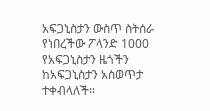አፍጋኒስታን ውስጥ ስትሰራ የነበረችው ፖላንድ 1000 የአፍጋኒስታን ዜጎችን ከአፍጋኒስታን አስወጥታ ተቀብላለች።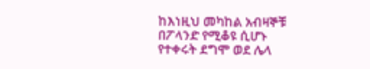ከእነዚህ መካከል አብዛኞቹ በፖላንድ የሚቆዩ ሲሆኑ የተቀሩት ደግሞ ወደ ሌላ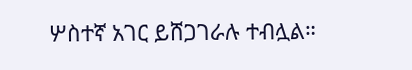ሦስተኛ አገር ይሸጋገራሉ ተብሏል።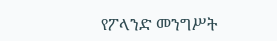የፖላንድ መንግሥት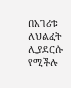በአገሪቱ ለህልፈት ሊያደርሱ የሚችሉ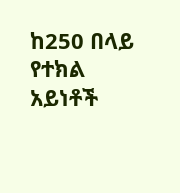ከ250 በላይ የተክል አይነቶች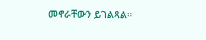መኖራቸውን ይገልጻል።